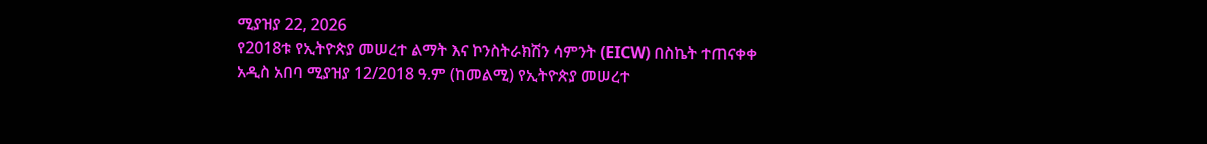ሚያዝያ 22, 2026
የ2018ቱ የኢትዮጵያ መሠረተ ልማት እና ኮንስትራክሽን ሳምንት (EICW) በስኬት ተጠናቀቀ
አዲስ አበባ ሚያዝያ 12/2018 ዓ.ም (ከመልሚ) የኢትዮጵያ መሠረተ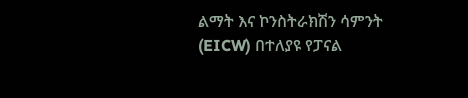ልማት እና ኮንስትራክሽን ሳምንት (EICW) በተለያዩ የፓናል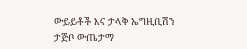ውይይቶች እና ታላቅ ኤግዚቢሽን ታጅቦ ውጤታማ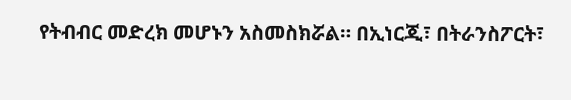የትብብር መድረክ መሆኑን አስመስክሯል። በኢነርጂ፣ በትራንስፖርት፣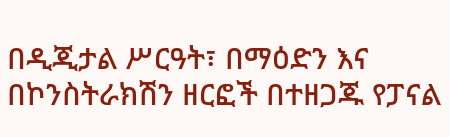በዲጂታል ሥርዓት፣ በማዕድን እና በኮንስትራክሽን ዘርፎች በተዘጋጁ የፓናል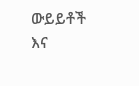ውይይቶች እና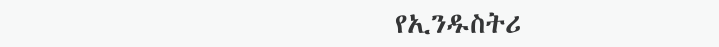የኢንዱስትሪ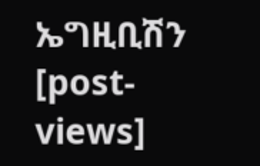ኤግዚቢሽን
[post-views]